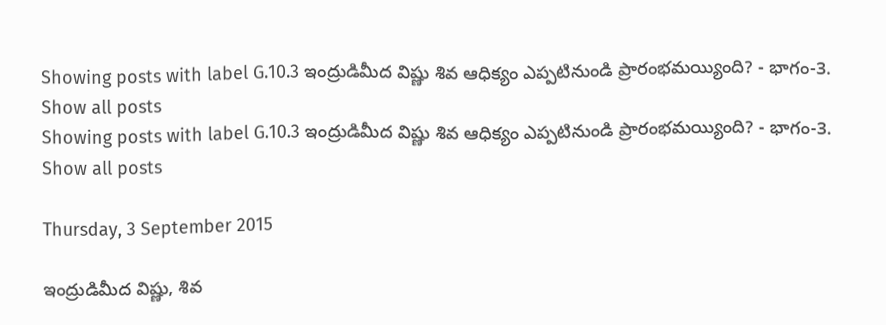Showing posts with label G.10.3 ఇంద్రుడిమీద విష్ణు శివ ఆధిక్యం ఎప్పటినుండి ప్రారంభమయ్యింది? - భాగం-3. Show all posts
Showing posts with label G.10.3 ఇంద్రుడిమీద విష్ణు శివ ఆధిక్యం ఎప్పటినుండి ప్రారంభమయ్యింది? - భాగం-3. Show all posts

Thursday, 3 September 2015

ఇంద్రుడిమీద విష్ణు, శివ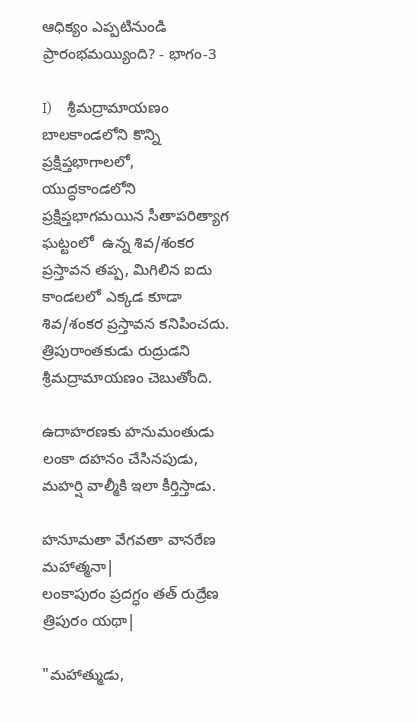ఆధిక్యం ఎప్పటినుండి ప్రారంభమయ్యింది? - భాగం-3

I)     శ్రీమద్రామాయణం బాలకాండలోని కొన్ని ప్రక్షిప్తభాగాలలో, యుద్ధకాండలోని ప్రక్షిప్తభాగమయిన సీతాపరిత్యాగ ఘట్టంలో  ఉన్న శివ/శంకర ప్రస్తావన తప్ప, మిగిలిన ఐదు కాండలలో ఎక్కడ కూడా శివ/శంకర ప్రస్తావన కనిపించదు.  త్రిపురాంతకుడు రుద్రుడని శ్రీమద్రామాయణం చెబుతోంది.

ఉదాహరణకు హనుమంతుడు లంకా దహనం చేసినపుడు, మహర్షి వాల్మీకి ఇలా కీర్తిస్తాడు.

హనూమతా వేగవతా వానరేణ మహాత్మనా|
లంకాపురం ప్రదగ్ధం తత్ రుద్రేణ త్రిపురం యథా|

"మహాత్ముడు,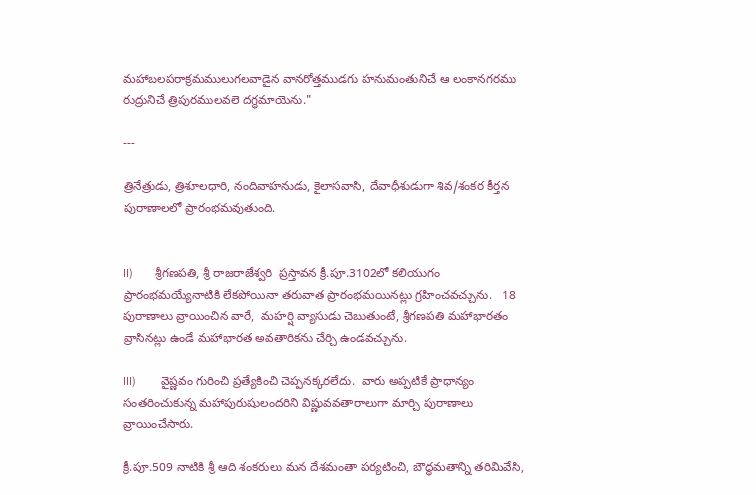మహాబలపరాక్రమములుగలవాడైన వానరోత్తముడగు హనుమంతునిచే ఆ లంకానగరము రుద్రునిచే త్రిపురములవలె దగ్ధమాయెను."

---

త్రినేత్రుడు, త్రిశూలధారి, నందివాహనుడు, కైలాసవాసి, దేవాధీశుడుగా శివ/శంకర కీర్తన పురాణాలలో ప్రారంభమవుతుంది.


II)       శ్రీగణపతి, శ్రీ రాజరాజేశ్వరి  ప్రస్తావన క్రీ.పూ.3102లో కలియుగం ప్రారంభమయ్యేనాటికి లేకపోయినా తరువాత ప్రారంభమయినట్లు గ్రహించవచ్చును.   18 పురాణాలు వ్రాయించిన వారే,  మహర్షి వ్యాసుడు చెబుతుంటే, శ్రీగణపతి మహాభారతం వ్రాసినట్లు ఉండే మహాభారత అవతారికను చేర్చి ఉండవచ్చును.

III)        వైష్ణవం గురించి ప్రత్యేకించి చెప్పనక్కరలేదు.  వారు అప్పటికే ప్రాధాన్యం సంతరించుకున్న మహాపురుషులందరిని విష్ణువవతారాలుగా మార్చి పురాణాలు వ్రాయించేసారు.

క్రీ.పూ.509 నాటికి శ్రీ ఆది శంకరులు మన దేశమంతా పర్యటించి, బౌద్ధమతాన్ని తరిమివేసి,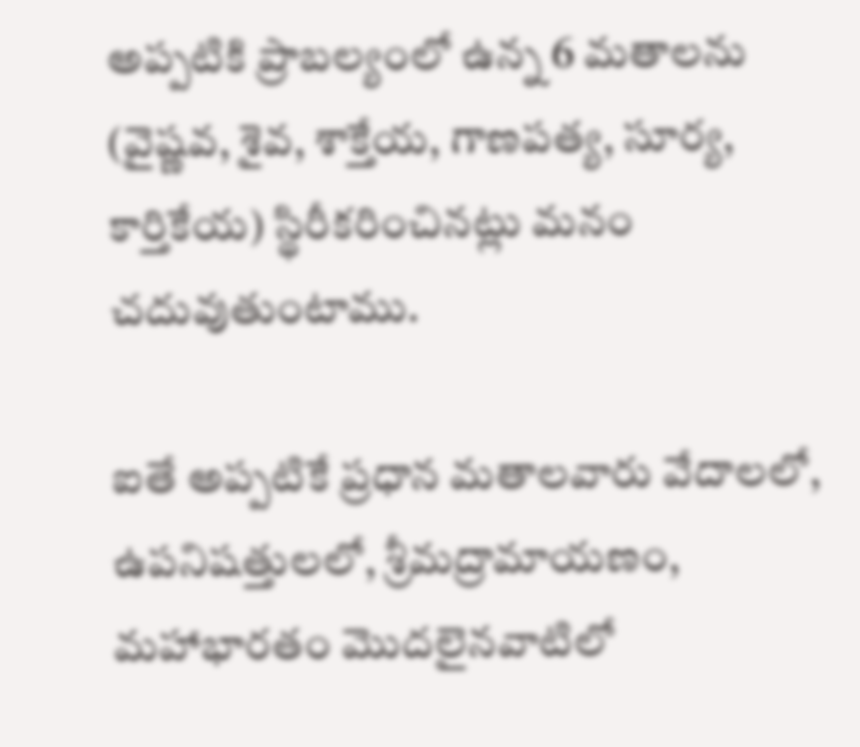అప్పటికి ప్రాబల్యంలో ఉన్న 6 మతాలను (వైష్ణవ, శైవ, శాక్తేయ, గాణపత్య, సూర్య, కార్తికేయ) స్థిరీకరించినట్లు మనం చదువుతుంటాము.

ఐతే అప్పటికే ప్రధాన మతాలవారు వేదాలలో, ఉపనిషత్తులలో, శ్రీమద్రామాయణం, మహాభారతం మొదలైనవాటిలో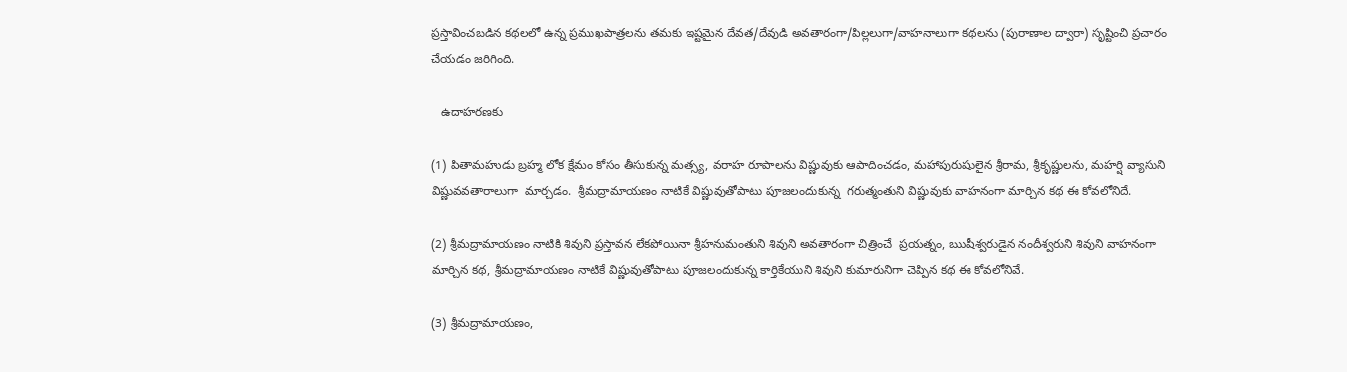ప్రస్తావించబడిన కథలలో ఉన్న ప్రముఖపాత్రలను తమకు ఇష్టమైన దేవత/దేవుడి అవతారంగా/పిల్లలుగా/వాహనాలుగా కథలను (పురాణాల ద్వారా) సృష్టించి ప్రచారం చేయడం జరిగింది.

   ఉదాహరణకు

(1) పితామహుడు బ్రహ్మ లోక క్షేమం కోసం తీసుకున్న మత్స్య, వరాహ రూపాలను విష్ణువుకు ఆపాదించడం, మహాపురుషులైన శ్రీరామ, శ్రీకృష్ణులను, మహర్షి వ్యాసుని  విష్ణువవతారాలుగా  మార్చడం.  శ్రీమద్రామాయణం నాటికే విష్ణువుతోపాటు పూజలందుకున్న  గరుత్మంతుని విష్ణువుకు వాహనంగా మార్చిన కథ ఈ కోవలోనిదే.

(2) శ్రీమద్రామాయణం నాటికి శివుని ప్రస్తావన లేకపోయినా శ్రీహనుమంతుని శివుని అవతారంగా చిత్రించే  ప్రయత్నం, ఋషీశ్వరుడైన నందీశ్వరుని శివుని వాహనంగా మార్చిన కథ, శ్రీమద్రామాయణం నాటికే విష్ణువుతోపాటు పూజలందుకున్న కార్తికేయుని శివుని కుమారునిగా చెప్పిన కథ ఈ కోవలోనివే.

(3) శ్రీమద్రామాయణం,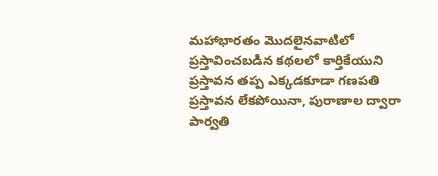మహాభారతం మొదలైనవాటిలో ప్రస్తావించబడిన కథలలో కార్తికేయుని ప్రస్తావన తప్ప ఎక్కడకూడా గణపతి ప్రస్తావన లేకపోయినా, పురాణాల ద్వారా పార్వతి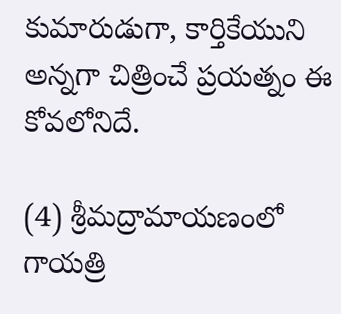కుమారుడుగా, కార్తికేయుని అన్నగా చిత్రించే ప్రయత్నం ఈ కోవలోనిదే.

(4) శ్రీమద్రామాయణంలో గాయత్రి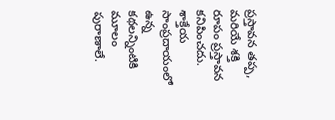ప్రస్తావన తప్ప, మరియే శక్తి రూపం ప్రస్తావన కనిపించదు.  శాక్తేయ సాంప్రదాయంలో ఉన్న కథలన్నింటికి మూలం పురాణాలే.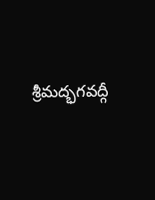శ్రీమద్భగవద్గీ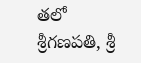తలో  శ్రీగణపతి, శ్రీ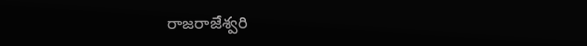రాజరాజేశ్వరి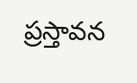ప్రస్తావన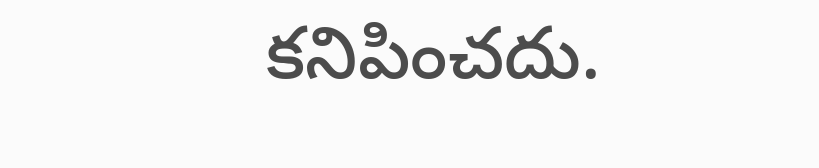కనిపించదు.